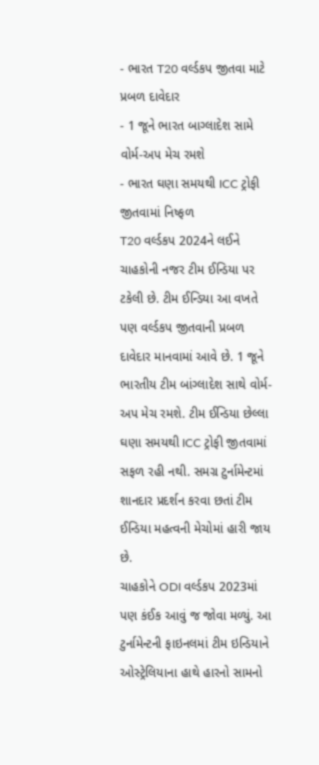- ભારત T20 વર્લ્ડકપ જીતવા માટે પ્રબળ દાવેદાર
- 1 જૂને ભારત બાગ્લાદેશ સામે વોર્મ-અપ મેચ રમશે
- ભારત ઘણા સમયથી ICC ટ્રોફી જીતવામાં નિષ્ફળ
T20 વર્લ્ડકપ 2024ને લઈને ચાહકોની નજર ટીમ ઈન્ડિયા પર ટકેલી છે. ટીમ ઈન્ડિયા આ વખતે પણ વર્લ્ડકપ જીતવાની પ્રબળ દાવેદાર માનવામાં આવે છે. 1 જૂને ભારતીય ટીમ બાંગ્લાદેશ સાથે વોર્મ-અપ મેચ રમશે. ટીમ ઈન્ડિયા છેલ્લા ઘણા સમયથી ICC ટ્રોફી જીતવામાં સફળ રહી નથી. સમગ્ર ટુર્નામેન્ટમાં શાનદાર પ્રદર્શન કરવા છતાં ટીમ ઈન્ડિયા મહત્વની મેચોમાં હારી જાય છે.
ચાહકોને ODI વર્લ્ડકપ 2023માં પણ કંઈક આવું જ જોવા મળ્યું. આ ટુર્નામેન્ટની ફાઇનલમાં ટીમ ઇન્ડિયાને ઓસ્ટ્રેલિયાના હાથે હારનો સામનો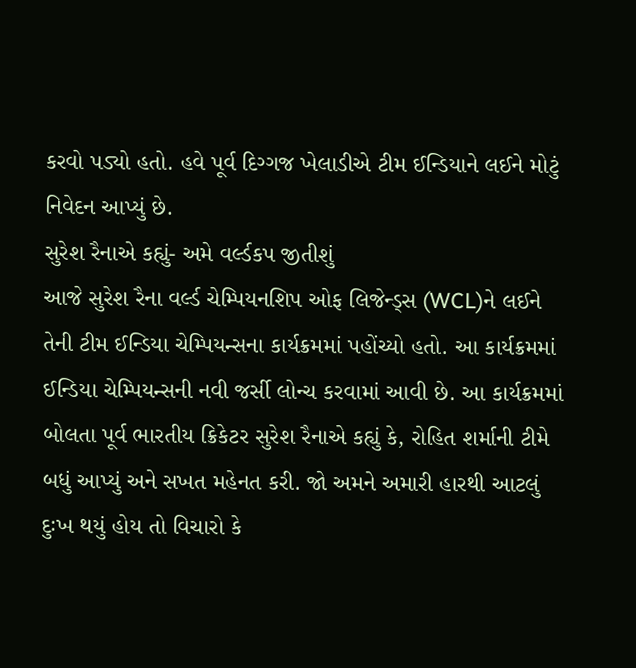કરવો પડ્યો હતો. હવે પૂર્વ દિગ્ગજ ખેલાડીએ ટીમ ઈન્ડિયાને લઈને મોટું નિવેદન આપ્યું છે.
સુરેશ રૈનાએ કહ્યું- અમે વર્લ્ડકપ જીતીશું
આજે સુરેશ રૈના વર્લ્ડ ચેમ્પિયનશિપ ઓફ લિજેન્ડ્સ (WCL)ને લઈને તેની ટીમ ઈન્ડિયા ચેમ્પિયન્સના કાર્યક્રમમાં પહોંચ્યો હતો. આ કાર્યક્રમમાં ઈન્ડિયા ચેમ્પિયન્સની નવી જર્સી લોન્ચ કરવામાં આવી છે. આ કાર્યક્રમમાં બોલતા પૂર્વ ભારતીય ક્રિકેટર સુરેશ રૈનાએ કહ્યું કે, રોહિત શર્માની ટીમે બધું આપ્યું અને સખત મહેનત કરી. જો અમને અમારી હારથી આટલું દુઃખ થયું હોય તો વિચારો કે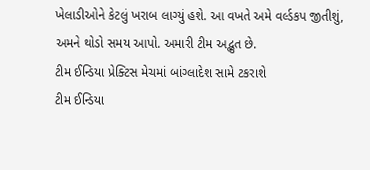ખેલાડીઓને કેટલું ખરાબ લાગ્યું હશે. આ વખતે અમે વર્લ્ડકપ જીતીશું, અમને થોડો સમય આપો. અમારી ટીમ અદ્ભુત છે.
ટીમ ઈન્ડિયા પ્રેક્ટિસ મેચમાં બાંગ્લાદેશ સામે ટકરાશે
ટીમ ઈન્ડિયા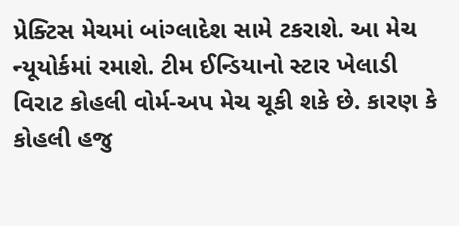પ્રેક્ટિસ મેચમાં બાંગ્લાદેશ સામે ટકરાશે. આ મેચ ન્યૂયોર્કમાં રમાશે. ટીમ ઈન્ડિયાનો સ્ટાર ખેલાડી વિરાટ કોહલી વોર્મ-અપ મેચ ચૂકી શકે છે. કારણ કે કોહલી હજુ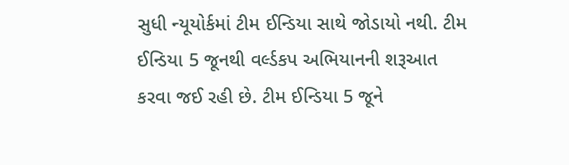સુધી ન્યૂયોર્કમાં ટીમ ઈન્ડિયા સાથે જોડાયો નથી. ટીમ ઈન્ડિયા 5 જૂનથી વર્લ્ડકપ અભિયાનની શરૂઆત કરવા જઈ રહી છે. ટીમ ઈન્ડિયા 5 જૂને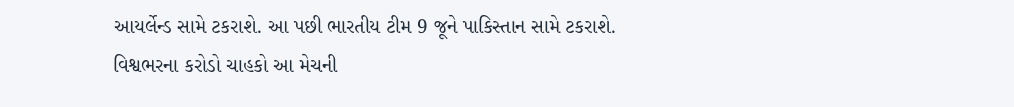આયર્લેન્ડ સામે ટકરાશે. આ પછી ભારતીય ટીમ 9 જૂને પાકિસ્તાન સામે ટકરાશે. વિશ્વભરના કરોડો ચાહકો આ મેચની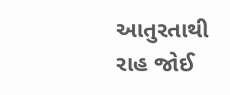આતુરતાથી રાહ જોઈ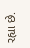રહ્યા છે.